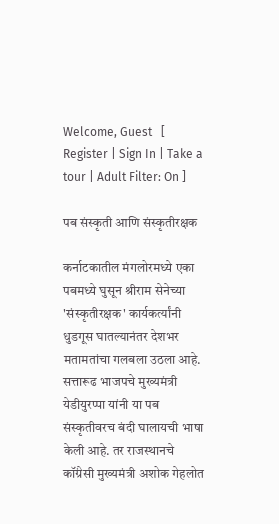Welcome, Guest   [ Register | Sign In | Take a tour | Adult Filter: On ]

पब संस्कृती आणि संस्कृतीरक्षक

कर्नाटकातील मंगलोरमध्ये एका पबमध्ये घुसून श्रीराम सेनेच्या 'संस्कृतीरक्षक' कार्यकर्त्यांनी धुडगूस घातल्यानंतर देशभर मतामतांचा गलबला उठला आहे. सत्तारूढ भाजपचे मुख्यमंत्री येडीयुरप्पा यांनी या पब संस्कृतीवरच बंदी घालायची भाषा केली आहे. तर राजस्थानचे कॉंग्रेसी मुख्यमंत्री अशोक गेहलोत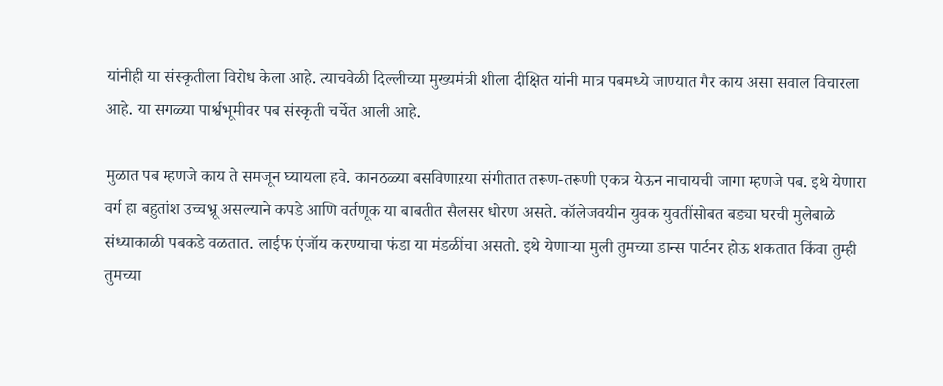यांनीही या संस्कृतीला विरोध केला आहे. त्याचवेळी दिल्लीच्या मुख्यमंत्री शीला दीक्षित यांनी मात्र पबमध्ये जाण्यात गैर काय असा सवाल विचारला आहे. या सगळ्या पार्श्वभूमीवर पब संस्कृती चर्चेत आली आहे.

मुळात पब म्हणजे काय ते समजून घ्यायला हवे. कानठळ्या बसविणाऱया संगीतात तरूण-तरूणी एकत्र येऊन नाचायची जागा म्हणजे पब. इथे येणारा वर्ग हा बहुतांश उच्चभ्रू असल्याने कपडे आणि वर्तणूक या बाबतीत सैलसर धोरण असते. कॉलेजवयीन युवक युवतींसोबत बड्या घरची मुलेबाळे संध्याकाळी पबकडे वळतात. लाईफ एंजॉय करण्याचा फंडा या मंडळींचा असतो. इथे येणाऱ्या मुली तुमच्या डान्स पार्टनर होऊ शकतात किंवा तुम्ही तुमच्या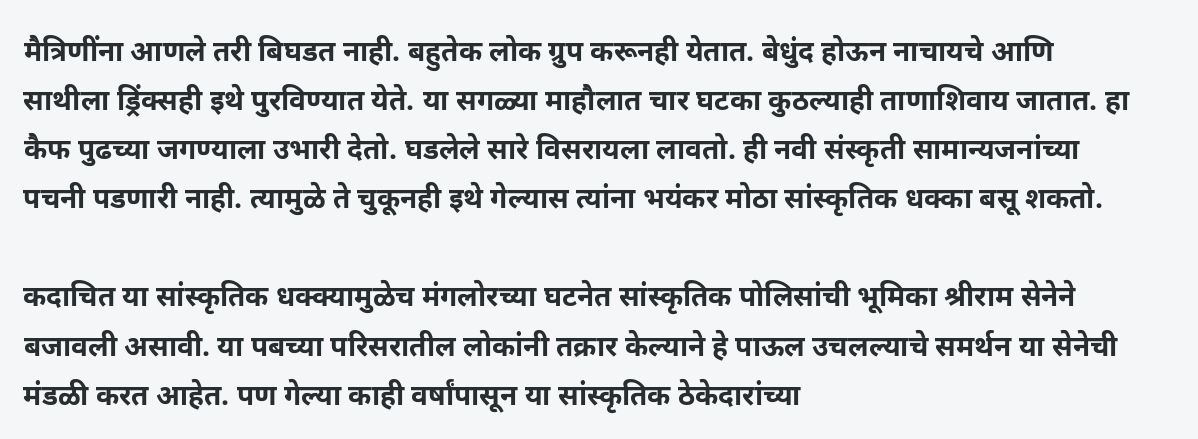मैत्रिणींना आणले तरी बिघडत नाही. बहुतेक लोक ग्रुप करूनही येतात. बेधुंद होऊन नाचायचे आणि साथीला ड्रिंक्सही इथे पुरविण्यात येते. या सगळ्या माहौलात चार घटका कुठल्याही ताणाशिवाय जातात. हा कैफ पुढच्या जगण्याला उभारी देतो. घडलेले सारे विसरायला लावतो. ही नवी संस्कृती सामान्यजनांच्या पचनी पडणारी नाही. त्यामुळे ते चुकूनही इथे गेल्यास त्यांना भयंकर मोठा सांस्कृतिक धक्का बसू शकतो.

कदाचित या सांस्कृतिक धक्क्यामुळेच मंगलोरच्या घटनेत सांस्कृतिक पोलिसांची भूमिका श्रीराम सेनेने बजावली असावी. या पबच्या परिसरातील लोकांनी तक्रार केल्याने हे पाऊल उचलल्याचे समर्थन या सेनेची मंडळी करत आहेत. पण गेल्या काही वर्षांपासून या सांस्कृतिक ठेकेदारांच्या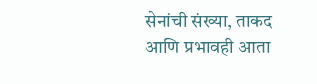सेनांची संख्या, ताकद आणि प्रभावही आता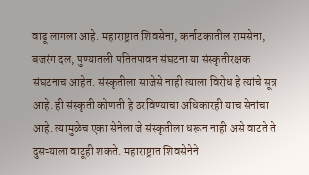वाढू लागला आहे. महाराष्ट्रात शिवसेना, कर्नाटकातील रामसेना, बजरंग दल, पुण्यातली पतितपावन संघटना या संस्कृतीरक्षक संघटनाच आहेत. संस्कृतीला साजेसे नाही त्याला विरोध हे त्यांचे सूत्र आहे. ही संस्कृती कोणती हे ठरविण्याचा अधिकारही याच सेनांचा आहे. त्यामुळेच एका सेनेला जे संस्कृतीला धरून नाही असे वाटते ते दुसऱ्याला वाटूही शकते. महाराष्ट्रात शिवसेनेने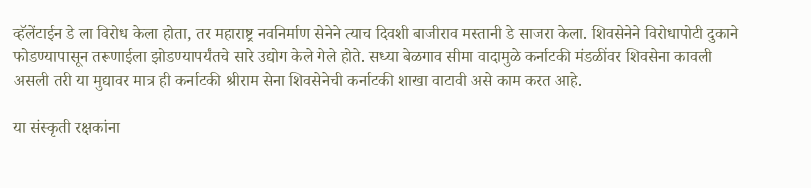व्हॅलेंटाईन डे ला विरोध केला होता, तर महाराष्ट्र नवनिर्माण सेनेने त्याच दिवशी बाजीराव मस्तानी डे साजरा केला. शिवसेनेने विरोधापोटी दुकाने फोडण्यापासून तरूणाईला झोडण्यापर्यंतचे सारे उद्योग केले गेले होते. सध्या बेळगाव सीमा वादामुळे कर्नाटकी मंडळींवर शिवसेना कावली असली तरी या मुद्यावर मात्र ही कर्नाटकी श्रीराम सेना शिवसेनेची कर्नाटकी शाखा वाटावी असे काम करत आहे.

या संस्कृती रक्षकांना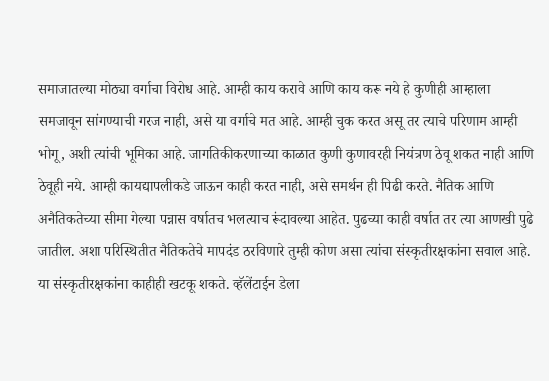समाजातल्या मोठ्या वर्गाचा विरोध आहे. आम्ही काय करावे आणि काय करू नये हे कुणीही आम्हाला समजावून सांगण्याची गरज नाही, असे या वर्गाचे मत आहे. आम्ही चुक करत असू तर त्याचे परिणाम आम्ही भोगू, अशी त्यांची भूमिका आहे. जागतिकीकरणाच्या काळात कुणी कुणावरही नियंत्रण ठेवू शकत नाही आणि ठेवूही नये. आम्ही कायद्यापलीकडे जाऊन काही करत नाही, असे समर्थन ही पिढी करते. नैतिक आणि अनैतिकतेच्या सीमा गेल्या पन्नास वर्षातच भलत्याच रूंदावल्या आहेत. पुढच्या काही वर्षात तर त्या आणखी पुढे जातील. अशा परिस्थितीत नैतिकतेचे मापदंड ठरविणारे तुम्ही कोण असा त्यांचा संस्कृतीरक्षकांना सवाल आहे. या संस्कृतीरक्षकांना काहीही खटकू शकते. व्हॅलेंटाईन डेला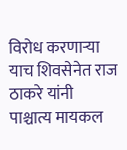विरोध करणाऱ्या याच शिवसेनेत राज ठाकरे यांनी पाश्चात्य मायकल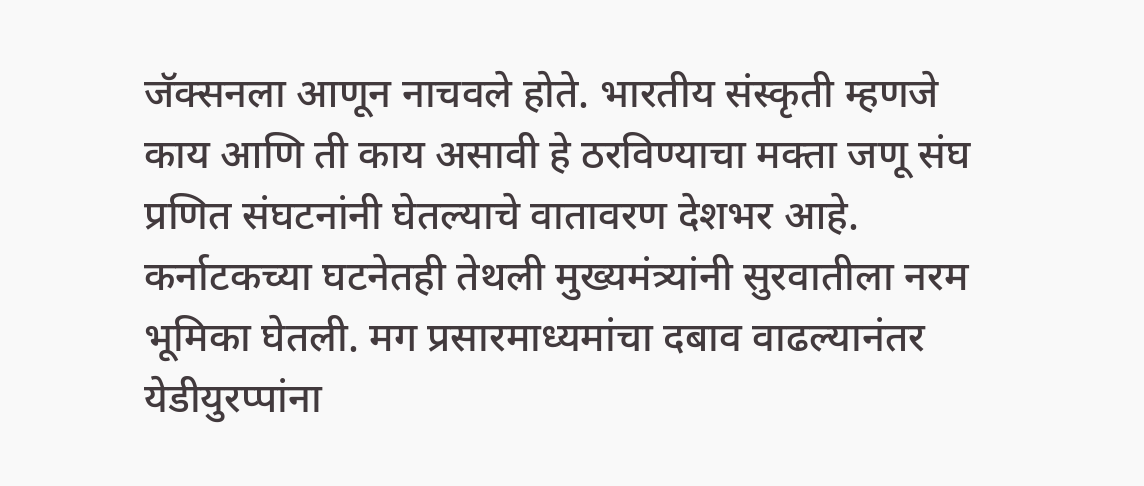जॅक्सनला आणून नाचवले होते. भारतीय संस्कृती म्हणजे काय आणि ती काय असावी हे ठरविण्याचा मक्ता जणू संघ प्रणित संघटनांनी घेतल्याचे वातावरण देशभर आहे. कर्नाटकच्या घटनेतही तेथली मुख्यमंत्र्यांनी सुरवातीला नरम भूमिका घेतली. मग प्रसारमाध्यमांचा दबाव वाढल्यानंतर येडीयुरप्पांना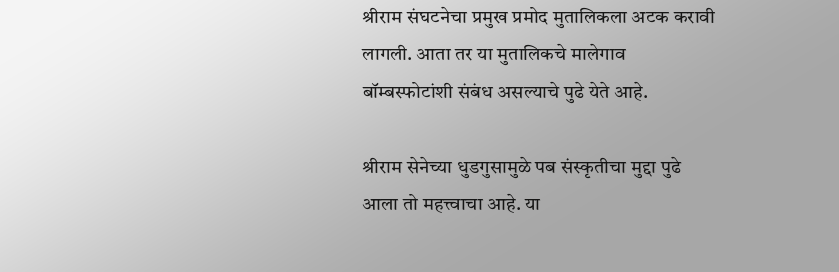श्रीराम संघटनेचा प्रमुख प्रमोद मुतालिकला अटक करावी लागली. आता तर या मुतालिकचे मालेगाव बॉम्बस्फोटांशी संबंध असल्याचे पुढे येते आहे.

श्रीराम सेनेच्या धुडगुसामुळे पब संस्कृतीचा मुद्दा पुढे आला तो महत्त्वाचा आहे. या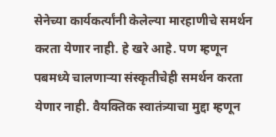सेनेच्या कार्यकर्त्यांनी केलेल्या मारहाणीचे समर्थन करता येणार नाही. हे खरे आहे. पण म्हणून पबमध्ये चालणाऱ्या संस्कृतीचेही समर्थन करता येणार नाही. वैयक्तिक स्वातंत्र्याचा मुद्दा म्हणून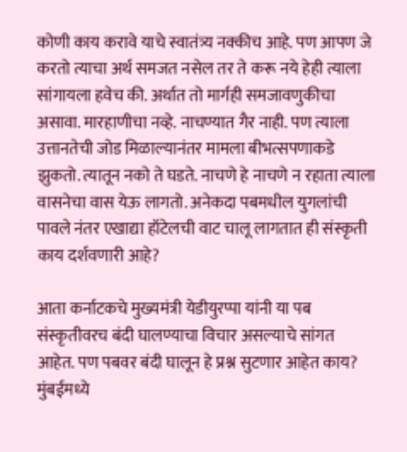कोणी काय करावे याचे स्वातंत्र्य नक्कीच आहे. पण आपण जे करतो त्याचा अर्थ समजत नसेल तर ते करू नये हेही त्याला सांगायला हवेच की. अर्थात तो मार्गही समजावणुकीचा असावा. मारहाणीचा नव्हे. नाचण्यात गैर नाही. पण त्याला उत्तानतेची जोड मिळाल्यानंतर मामला बीभत्सपणाकडे झुकतो. त्यातून नको ते घडते. नाचणे हे नाचणे न रहाता त्याला वासनेचा वास येऊ लागतो. अनेकदा पबमधील युगलांची पावले नंतर एखाद्या हॉटेलची वाट चालू लागतात ही संस्कृती काय दर्शवणारी आहे?

आता कर्नाटकचे मुख्यमंत्री येडीयुरप्पा यांनी या पब संस्कृतीवरच बंदी घालण्याचा विचार असल्याचे सांगत आहेत. पण पबवर बंदी घालून हे प्रश्न सुटणार आहेत काय? मुंबईमध्ये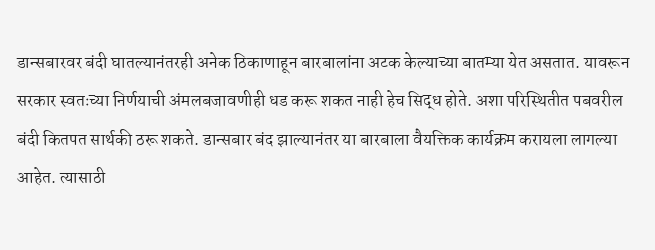डान्सबारवर बंदी घातल्यानंतरही अनेक ठिकाणाहून बारबालांना अटक केल्याच्या बातम्या येत असतात. यावरून सरकार स्वतःच्या निर्णयाची अंमलबजावणीही धड करू शकत नाही हेच सिद्ध होते. अशा परिस्थितीत पबवरील बंदी कितपत सार्थकी ठरू शकते. डान्सबार बंद झाल्यानंतर या बारबाला वैयक्तिक कार्यक्रम करायला लागल्या आहेत. त्यासाठी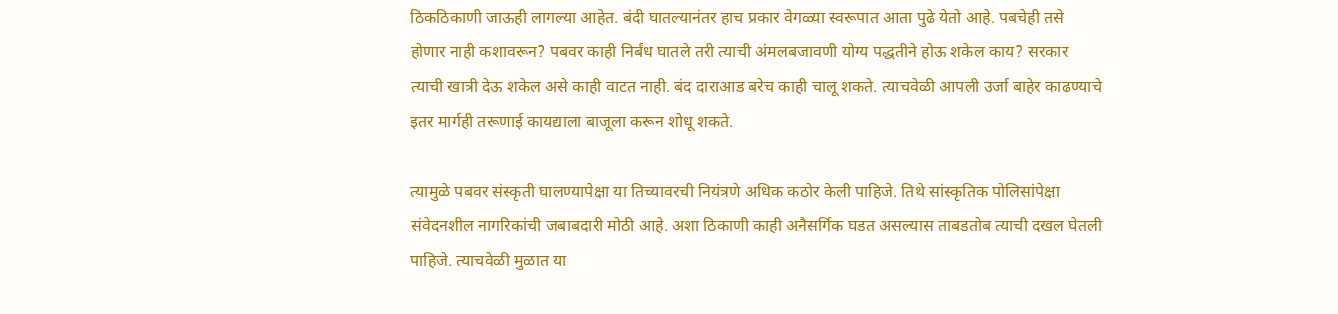ठिकठिकाणी जाऊही लागल्या आहेत. बंदी घातल्यानंतर हाच प्रकार वेगळ्या स्वरूपात आता पुढे येतो आहे. पबचेही तसे होणार नाही कशावरून? पबवर काही निर्बंध घातले तरी त्याची अंमलबजावणी योग्य पद्धतीने होऊ शकेल काय? सरकार त्याची खात्री देऊ शकेल असे काही वाटत नाही. बंद दाराआड बरेच काही चालू शकते. त्याचवेळी आपली उर्जा बाहेर काढण्याचे इतर मार्गही तरूणाई कायद्याला बाजूला करून शोधू शकते.

त्यामुळे पबवर संस्कृती घालण्यापेक्षा या तिच्यावरची नियंत्रणे अधिक कठोर केली पाहिजे. तिथे सांस्कृतिक पोलिसांपेक्षा संवेदनशील नागरिकांची जबाबदारी मोठी आहे. अशा ठिकाणी काही अनैसर्गिक घडत असल्यास ताबडतोब त्याची दखल घेतली पाहिजे. त्याचवेळी मुळात या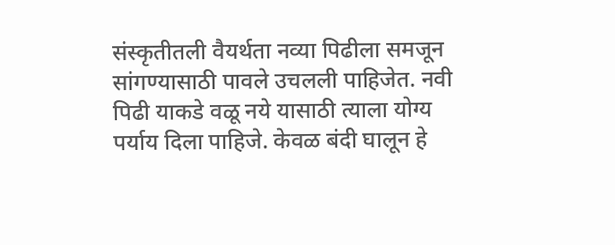संस्कृतीतली वैयर्थता नव्या पिढीला समजून सांगण्यासाठी पावले उचलली पाहिजेत. नवी पिढी याकडे वळू नये यासाठी त्याला योग्य पर्याय दिला पाहिजे. केवळ बंदी घालून हे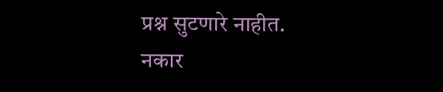प्रश्न सुटणारे नाहीत.
नकार